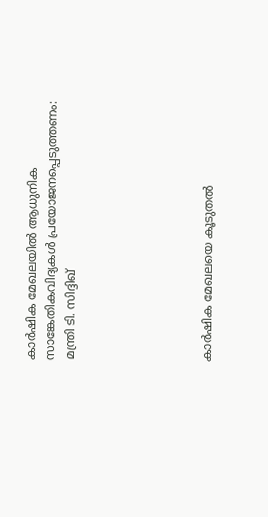കാര്‍ഷിക മേഖലയില്‍ ആധുനിക സാങ്കേതികവിദ്യകള്‍ പ്രയോജനപ്പെടുത്തണം: മന്ത്രി ടി. സിദ്ദിഖ്






കാര്‍ഷിക മേഖലയെ കൂടുതല്‍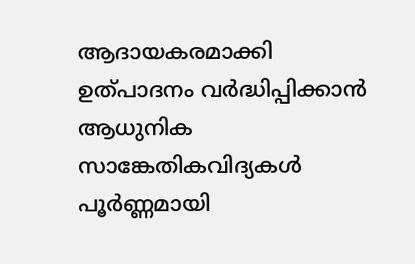ആദായകരമാക്കി ഉത്പാദനം വര്‍ദ്ധിപ്പിക്കാന്‍ ആധുനിക സാങ്കേതികവിദ്യകള്‍ പൂര്‍ണ്ണമായി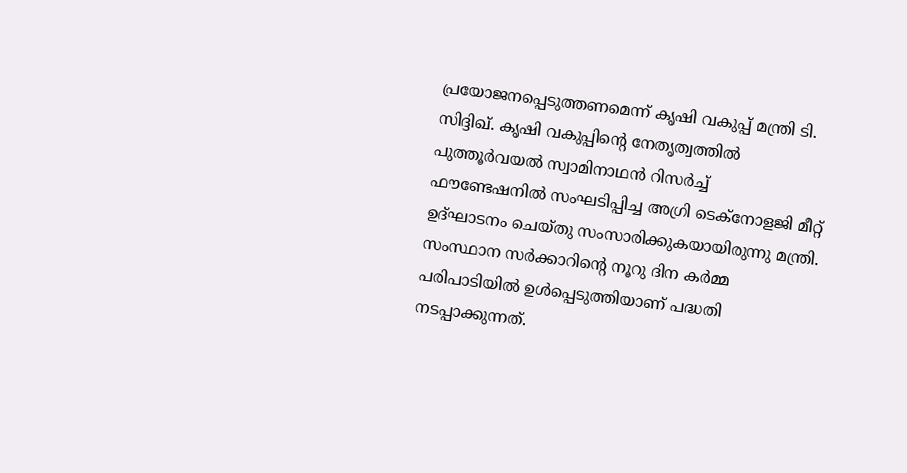പ്രയോജനപ്പെടുത്തണമെന്ന് കൃഷി വകുപ്പ് മന്ത്രി ടി. സിദ്ദിഖ്. കൃഷി വകുപ്പിന്റെ നേതൃത്വത്തില്‍ പുത്തൂര്‍വയല്‍ സ്വാമിനാഥന്‍ റിസര്‍ച്ച് ഫൗണ്ടേഷനില്‍ സംഘടിപ്പിച്ച അഗ്രി ടെക്‌നോളജി മീറ്റ് ഉദ്ഘാടനം ചെയ്തു സംസാരിക്കുകയായിരുന്നു മന്ത്രി. സംസ്ഥാന സര്‍ക്കാറിന്റെ നൂറു ദിന കര്‍മ്മ പരിപാടിയില്‍ ഉള്‍പ്പെടുത്തിയാണ് പദ്ധതി നടപ്പാക്കുന്നത്.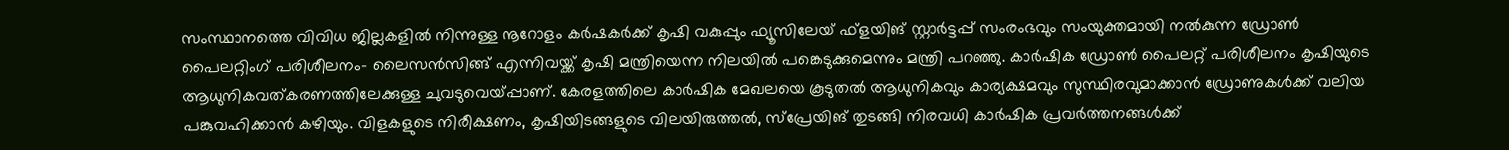സംസ്ഥാനത്തെ വിവിധ ജില്ലകളില്‍ നിന്നുള്ള നൂറോളം കര്‍ഷകര്‍ക്ക് കൃഷി വകുപ്പും ഫ്യൂസിലേയ് ഫ്‌ളയിങ് സ്റ്റാര്‍ട്ടപ്പ് സംരംഭവും സംയുക്തമായി നല്‍കുന്ന ഡ്രോണ്‍ പൈലറ്റിംഗ് പരിശീലനം- ലൈസന്‍സിങ്ങ് എന്നിവയ്ക്ക് കൃഷി മന്ത്രിയെന്ന നിലയില്‍ പങ്കെടുക്കുമെന്നും മന്ത്രി പറഞ്ഞു. കാര്‍ഷിക ഡ്രോണ്‍ പൈലറ്റ് പരിശീലനം കൃഷിയുടെ ആധുനികവത്കരണത്തിലേക്കുള്ള ചുവടുവെയ്പ്പാണ്. കേരളത്തിലെ കാര്‍ഷിക മേഖലയെ കൂടുതല്‍ ആധുനികവും കാര്യക്ഷമവും സുസ്ഥിരവുമാക്കാന്‍ ഡ്രോണുകള്‍ക്ക് വലിയ പങ്കുവഹിക്കാന്‍ കഴിയും. വിളകളുടെ നിരീക്ഷണം, കൃഷിയിടങ്ങളുടെ വിലയിരുത്തല്‍, സ്‌പ്രേയിങ് തുടങ്ങി നിരവധി കാര്‍ഷിക പ്രവര്‍ത്തനങ്ങള്‍ക്ക്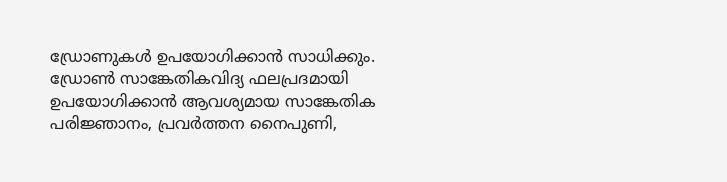ഡ്രോണുകള്‍ ഉപയോഗിക്കാന്‍ സാധിക്കും. ഡ്രോണ്‍ സാങ്കേതികവിദ്യ ഫലപ്രദമായി ഉപയോഗിക്കാന്‍ ആവശ്യമായ സാങ്കേതിക പരിജ്ഞാനം, പ്രവര്‍ത്തന നൈപുണി,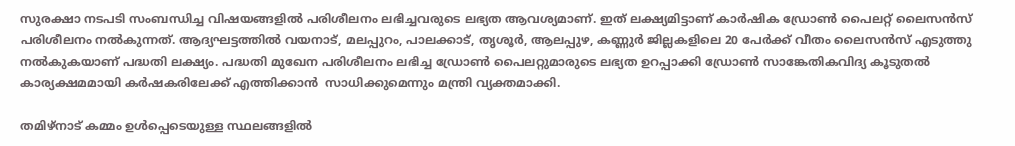സുരക്ഷാ നടപടി സംബന്ധിച്ച വിഷയങ്ങളില്‍ പരിശീലനം ലഭിച്ചവരുടെ ലഭ്യത ആവശ്യമാണ്. ഇത് ലക്ഷ്യമിട്ടാണ് കാര്‍ഷിക ഡ്രോണ്‍ പൈലറ്റ് ലൈസന്‍സ് പരിശീലനം നല്‍കുന്നത്. ആദ്യഘട്ടത്തില്‍ വയനാട്, മലപ്പുറം, പാലക്കാട്, തൃശൂര്‍, ആലപ്പുഴ, കണ്ണുര്‍ ജില്ലകളിലെ 20 പേര്‍ക്ക് വീതം ലൈസന്‍സ് എടുത്തു നല്‍കുകയാണ് പദ്ധതി ലക്ഷ്യം. പദ്ധതി മുഖേന പരിശീലനം ലഭിച്ച ഡ്രോണ്‍ പൈലറ്റുമാരുടെ ലഭ്യത ഉറപ്പാക്കി ഡ്രോണ്‍ സാങ്കേതികവിദ്യ കൂടുതല്‍ കാര്യക്ഷമമായി കര്‍ഷകരിലേക്ക് എത്തിക്കാന്‍  സാധിക്കുമെന്നും മന്ത്രി വ്യക്തമാക്കി.

തമിഴ്നാട് കമ്മം ഉള്‍പ്പെടെയുള്ള സ്ഥലങ്ങളില്‍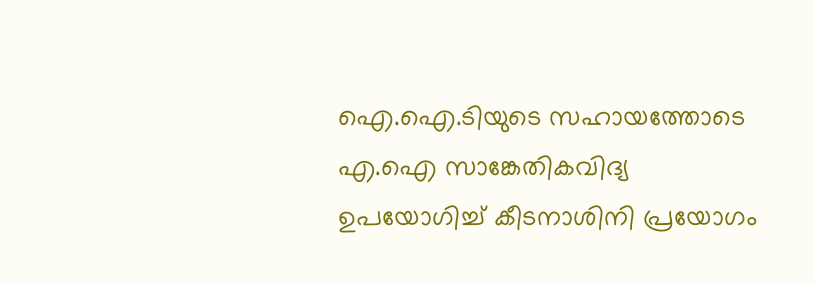ഐ.ഐ.ടിയുടെ സഹായത്തോടെ എ.ഐ സാങ്കേതികവിദ്യ ഉപയോഗിച്ച് കീടനാശിനി പ്രയോഗം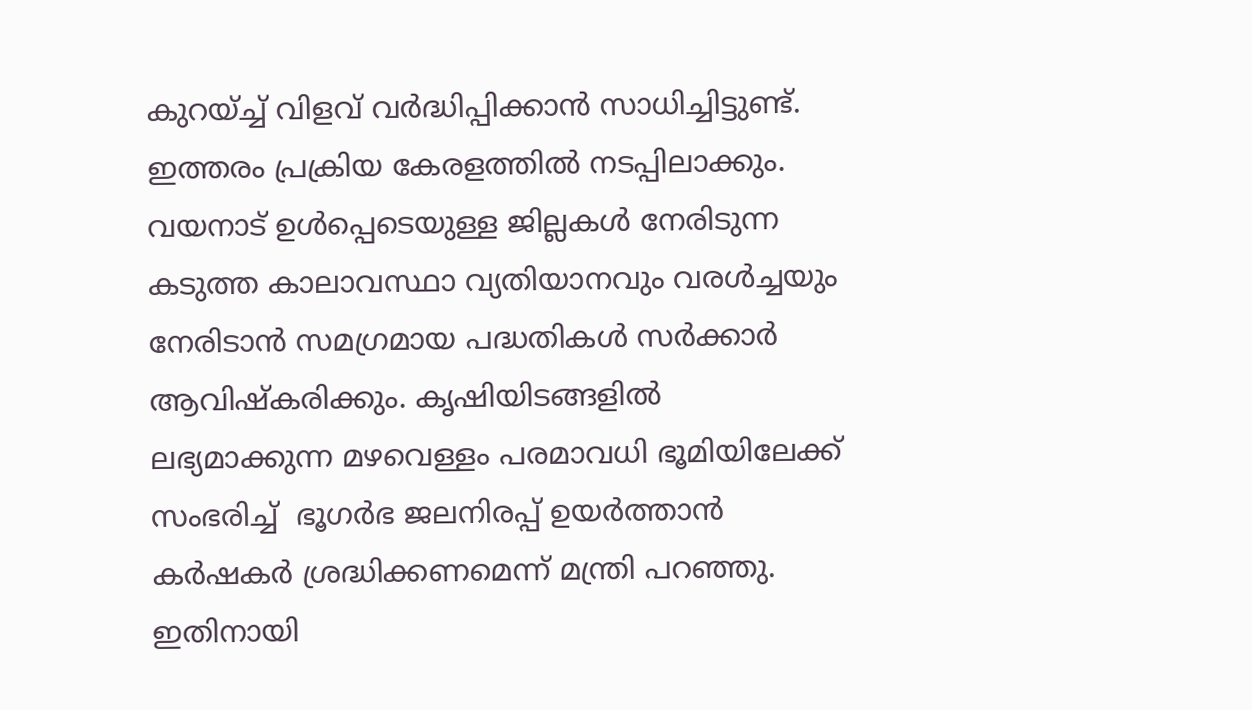കുറയ്ച്ച് വിളവ് വര്‍ദ്ധിപ്പിക്കാന്‍ സാധിച്ചിട്ടുണ്ട്. ഇത്തരം പ്രക്രിയ കേരളത്തില്‍ നടപ്പിലാക്കും. വയനാട് ഉള്‍പ്പെടെയുള്ള ജില്ലകള്‍ നേരിടുന്ന കടുത്ത കാലാവസ്ഥാ വ്യതിയാനവും വരള്‍ച്ചയും നേരിടാന്‍ സമഗ്രമായ പദ്ധതികള്‍ സര്‍ക്കാര്‍ ആവിഷ്‌കരിക്കും. കൃഷിയിടങ്ങളില്‍ ലഭ്യമാക്കുന്ന മഴവെള്ളം പരമാവധി ഭൂമിയിലേക്ക് സംഭരിച്ച്  ഭൂഗര്‍ഭ ജലനിരപ്പ് ഉയര്‍ത്താന്‍ കര്‍ഷകര്‍ ശ്രദ്ധിക്കണമെന്ന് മന്ത്രി പറഞ്ഞു. ഇതിനായി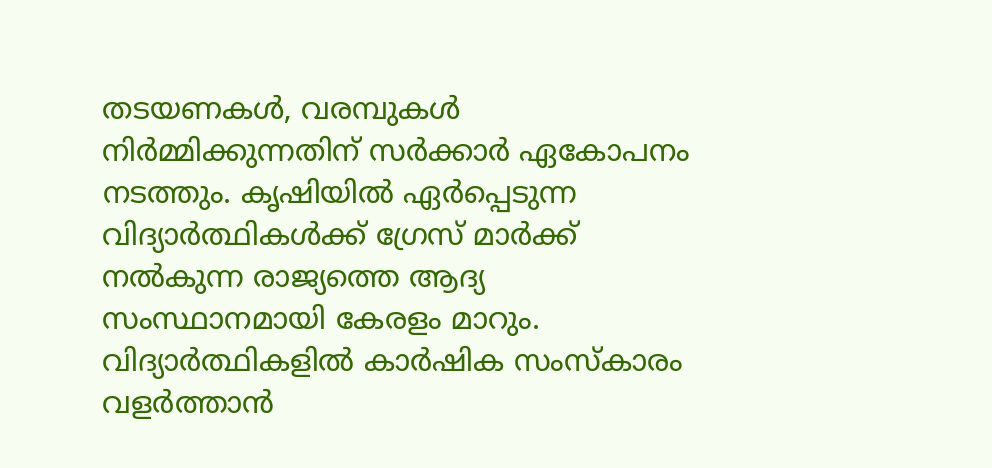തടയണകള്‍, വരമ്പുകള്‍ നിര്‍മ്മിക്കുന്നതിന് സര്‍ക്കാര്‍ ഏകോപനം നടത്തും. കൃഷിയില്‍ ഏര്‍പ്പെടുന്ന വിദ്യാര്‍ത്ഥികള്‍ക്ക് ഗ്രേസ് മാര്‍ക്ക് നല്‍കുന്ന രാജ്യത്തെ ആദ്യ സംസ്ഥാനമായി കേരളം മാറും. വിദ്യാര്‍ത്ഥികളില്‍ കാര്‍ഷിക സംസ്‌കാരം വളര്‍ത്താന്‍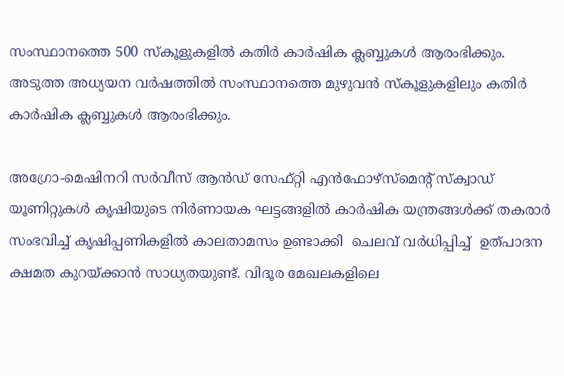സംസ്ഥാനത്തെ 500 സ്‌കൂളുകളില്‍ കതിര്‍ കാര്‍ഷിക ക്ലബ്ബുകള്‍ ആരംഭിക്കും. അടുത്ത അധ്യയന വര്‍ഷത്തില്‍ സംസ്ഥാനത്തെ മുഴുവന്‍ സ്‌കൂളുകളിലും കതിര്‍ കാര്‍ഷിക ക്ലബ്ബുകള്‍ ആരംഭിക്കും.

അഗ്രോ-മെഷിനറി സര്‍വീസ് ആന്‍ഡ് സേഫ്റ്റി എന്‍ഫോഴ്‌സ്‌മെന്റ് സ്‌ക്വാഡ് യൂണിറ്റുകള്‍ കൃഷിയുടെ നിര്‍ണായക ഘട്ടങ്ങളില്‍ കാര്‍ഷിക യന്ത്രങ്ങള്‍ക്ക് തകരാര്‍ സംഭവിച്ച് കൃഷിപ്പണികളില്‍ കാലതാമസം ഉണ്ടാക്കി  ചെലവ് വര്‍ധിപ്പിച്ച്  ഉത്പാദന ക്ഷമത കുറയ്ക്കാന്‍ സാധ്യതയുണ്ട്. വിദൂര മേഖലകളിലെ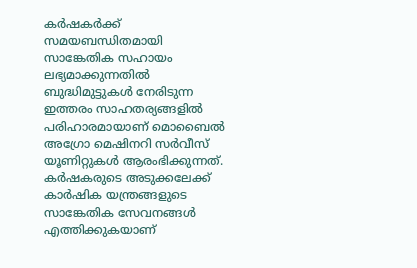കര്‍ഷകര്‍ക്ക് സമയബന്ധിതമായി സാങ്കേതിക സഹായം ലഭ്യമാക്കുന്നതില്‍  ബുദ്ധിമുട്ടുകള്‍ നേരിടുന്ന ഇത്തരം സാഹതര്യങ്ങളില്‍ പരിഹാരമായാണ് മൊബൈല്‍ അഗ്രോ മെഷിനറി സര്‍വീസ് യൂണിറ്റുകള്‍ ആരംഭിക്കുന്നത്. കര്‍ഷകരുടെ അടുക്കലേക്ക് കാര്‍ഷിക യന്ത്രങ്ങളുടെ സാങ്കേതിക സേവനങ്ങള്‍ എത്തിക്കുകയാണ്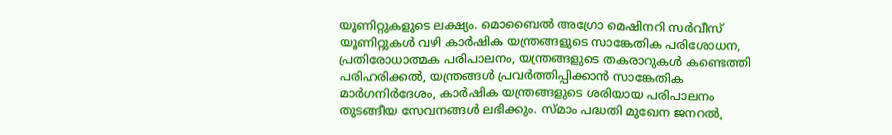യൂണിറ്റുകളുടെ ലക്ഷ്യം. മൊബൈല്‍ അഗ്രോ മെഷിനറി സര്‍വീസ് യൂണിറ്റുകള്‍ വഴി കാര്‍ഷിക യന്ത്രങ്ങളുടെ സാങ്കേതിക പരിശോധന, പ്രതിരോധാത്മക പരിപാലനം, യന്ത്രങ്ങളുടെ തകരാറുകള്‍ കണ്ടെത്തി പരിഹരിക്കല്‍, യന്ത്രങ്ങള്‍ പ്രവര്‍ത്തിപ്പിക്കാന്‍ സാങ്കേതിക മാര്‍ഗനിര്‍ദേശം, കാര്‍ഷിക യന്ത്രങ്ങളുടെ ശരിയായ പരിപാലനം തുടങ്ങീയ സേവനങ്ങള്‍ ലഭിക്കും. സ്മാം പദ്ധതി മുഖേന ജനറല്‍,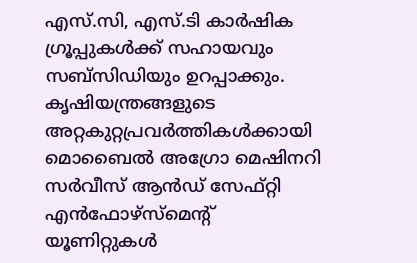എസ്.സി, എസ്.ടി കാര്‍ഷിക ഗ്രൂപ്പുകള്‍ക്ക് സഹായവും സബ്‌സിഡിയും ഉറപ്പാക്കും. കൃഷിയന്ത്രങ്ങളുടെ അറ്റകുറ്റപ്രവര്‍ത്തികള്‍ക്കായി മൊബൈല്‍ അഗ്രോ മെഷിനറി സര്‍വീസ് ആന്‍ഡ് സേഫ്റ്റി എന്‍ഫോഴ്‌സ്‌മെന്റ് യൂണിറ്റുകള്‍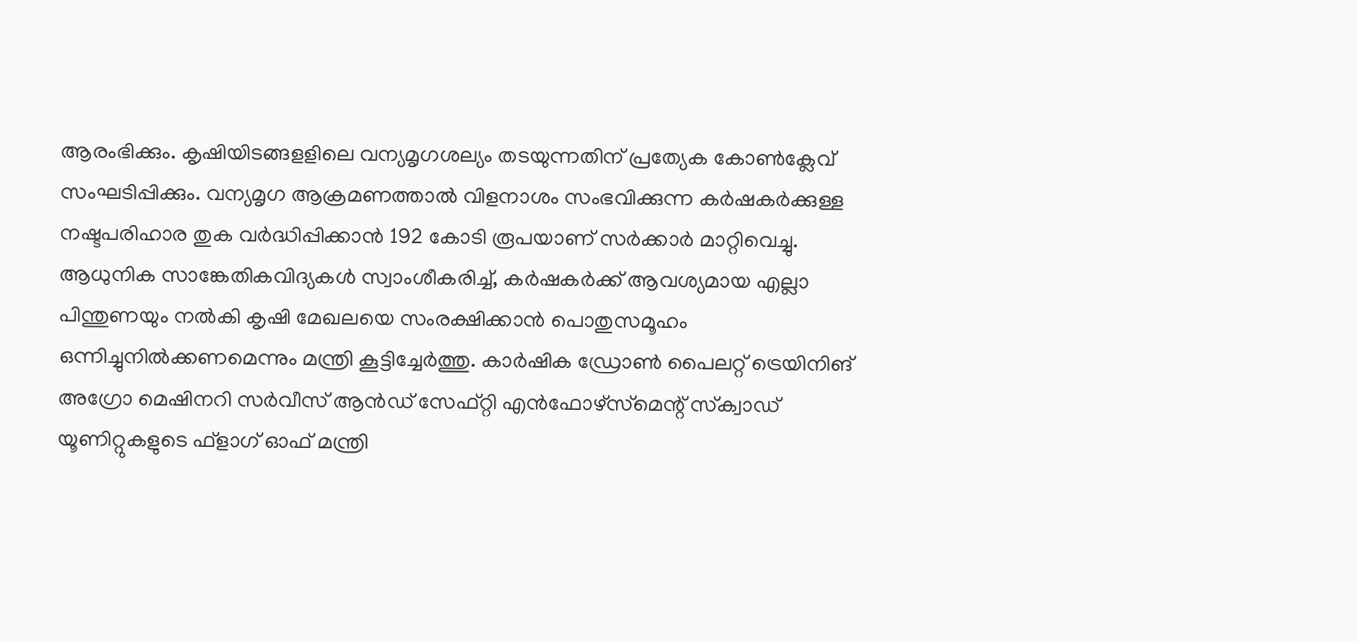ആരംഭിക്കും. കൃഷിയിടങ്ങളളിലെ വന്യമൃഗശല്യം തടയുന്നതിന് പ്രത്യേക കോണ്‍ക്ലേവ് സംഘടിപ്പിക്കും. വന്യമൃഗ ആക്രമണത്താല്‍ വിളനാശം സംഭവിക്കുന്ന കര്‍ഷകര്‍ക്കുള്ള നഷ്ടപരിഹാര തുക വര്‍ദ്ധിപ്പിക്കാന്‍ 192 കോടി രൂപയാണ് സര്‍ക്കാര്‍ മാറ്റിവെച്ചു. ആധുനിക സാങ്കേതികവിദ്യകള്‍ സ്വാംശീകരിച്ച്, കര്‍ഷകര്‍ക്ക് ആവശ്യമായ എല്ലാ പിന്തുണയും നല്‍കി കൃഷി മേഖലയെ സംരക്ഷിക്കാന്‍ പൊതുസമൂഹം ഒന്നിച്ചുനില്‍ക്കണമെന്നും മന്ത്രി കൂട്ടിച്ചേര്‍ത്തു. കാര്‍ഷിക ഡ്രോണ്‍ പൈലറ്റ് ട്രെയിനിങ് അഗ്രോ മെഷിനറി സര്‍വീസ് ആന്‍ഡ് സേഫ്റ്റി എന്‍ഫോഴ്‌സ്‌മെന്റ് സ്‌ക്വാഡ് യൂണിറ്റുകളുടെ ഫ്‌ളാഗ് ഓഫ് മന്ത്രി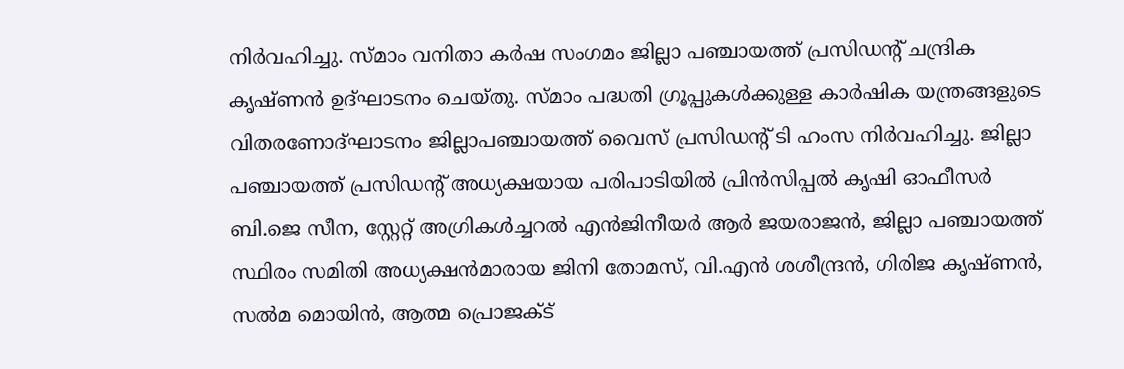നിര്‍വഹിച്ചു. സ്മാം വനിതാ കര്‍ഷ സംഗമം ജില്ലാ പഞ്ചായത്ത് പ്രസിഡന്റ് ചന്ദ്രിക കൃഷ്ണന്‍ ഉദ്ഘാടനം ചെയ്തു. സ്മാം പദ്ധതി ഗ്രൂപ്പുകള്‍ക്കുള്ള കാര്‍ഷിക യന്ത്രങ്ങളുടെ വിതരണോദ്ഘാടനം ജില്ലാപഞ്ചായത്ത് വൈസ് പ്രസിഡന്റ് ടി ഹംസ നിര്‍വഹിച്ചു. ജില്ലാ പഞ്ചായത്ത് പ്രസിഡന്റ് അധ്യക്ഷയായ പരിപാടിയില്‍ പ്രിന്‍സിപ്പല്‍ കൃഷി ഓഫീസര്‍ ബി.ജെ സീന, സ്റ്റേറ്റ് അഗ്രികള്‍ച്ചറല്‍ എന്‍ജിനീയര്‍ ആര്‍ ജയരാജന്‍, ജില്ലാ പഞ്ചായത്ത് സ്ഥിരം സമിതി അധ്യക്ഷന്‍മാരായ ജിനി തോമസ്, വി.എന്‍ ശശീന്ദ്രന്‍, ഗിരിജ കൃഷ്ണന്‍, സല്‍മ മൊയിന്‍, ആത്മ പ്രൊജക്ട്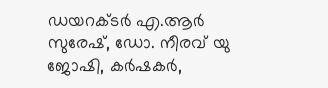ഡയറക്ടര്‍ എ.ആര്‍ സുരേഷ്, ഡോ. നീരവ് യു ജോഷി, കര്‍ഷകര്‍,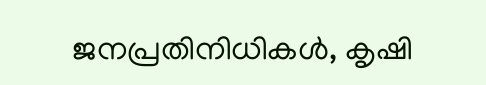ജനപ്രതിനിധികള്‍, കൃഷി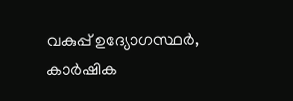വകുപ്പ് ഉദ്യോഗസ്ഥര്‍, കാര്‍ഷിക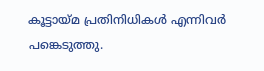കൂട്ടായ്മ പ്രതിനിധികള്‍ എന്നിവര്‍ പങ്കെടുത്തു.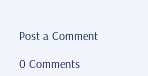Post a Comment

0 Comments